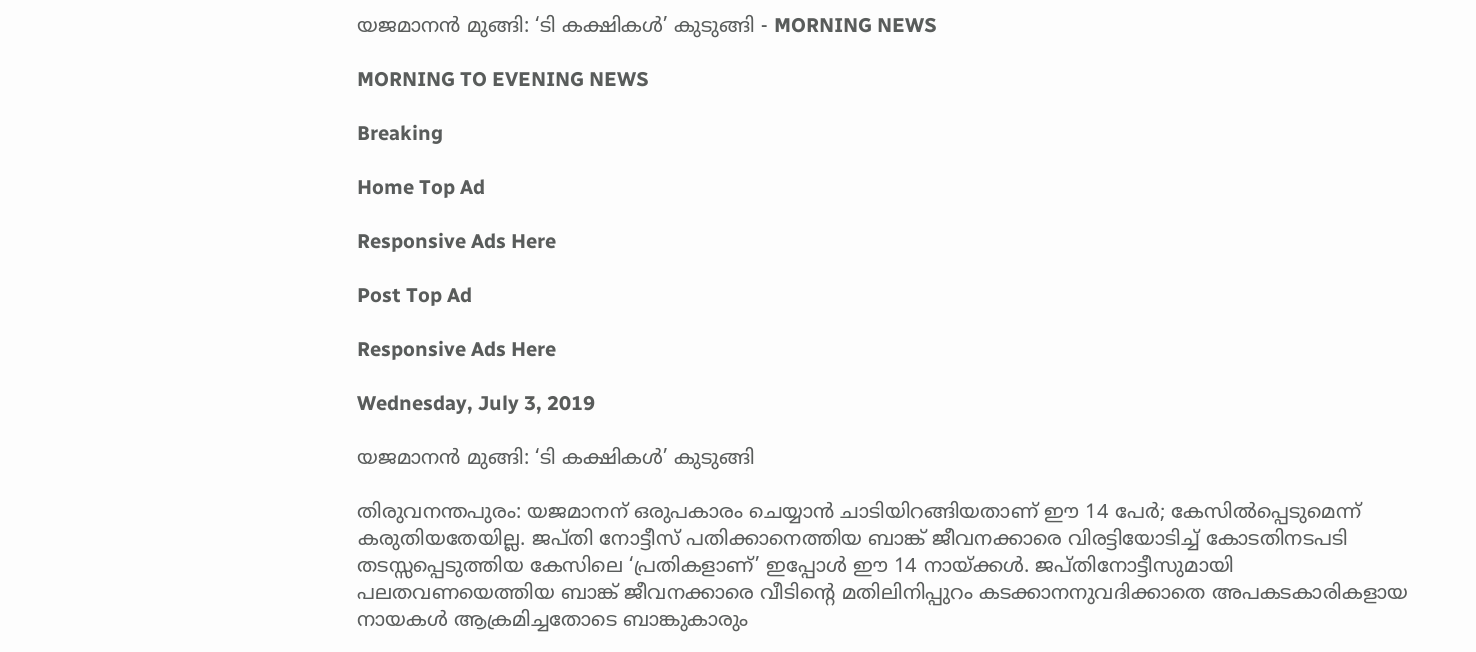യജമാനൻ മുങ്ങി: ‘ടി കക്ഷികൾ’ കുടുങ്ങി - MORNING NEWS

MORNING TO EVENING NEWS

Breaking

Home Top Ad

Responsive Ads Here

Post Top Ad

Responsive Ads Here

Wednesday, July 3, 2019

യജമാനൻ മുങ്ങി: ‘ടി കക്ഷികൾ’ കുടുങ്ങി

തിരുവനന്തപുരം: യജമാനന് ഒരുപകാരം ചെയ്യാൻ ചാടിയിറങ്ങിയതാണ് ഈ 14 പേർ; കേസിൽപ്പെടുമെന്ന് കരുതിയതേയില്ല. ജപ്തി നോട്ടീസ് പതിക്കാനെത്തിയ ബാങ്ക് ജീവനക്കാരെ വിരട്ടിയോടിച്ച് കോടതിനടപടി തടസ്സപ്പെടുത്തിയ കേസിലെ ‘പ്രതികളാണ്’ ഇപ്പോൾ ഈ 14 നായ്ക്കൾ. ജപ്തിനോട്ടീസുമായി പലതവണയെത്തിയ ബാങ്ക് ജീവനക്കാരെ വീടിന്റെ മതിലിനിപ്പുറം കടക്കാനനുവദിക്കാതെ അപകടകാരികളായ നായകൾ ആക്രമിച്ചതോടെ ബാങ്കുകാരും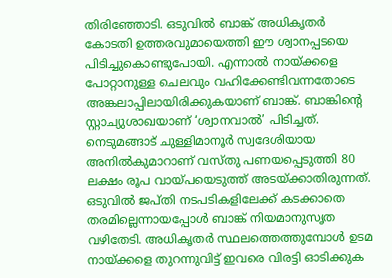തിരിഞ്ഞോടി. ഒടുവിൽ ബാങ്ക് അധികൃതർ കോടതി ഉത്തരവുമായെത്തി ഈ ശ്വാനപ്പടയെ പിടിച്ചുകൊണ്ടുപോയി. എന്നാൽ നായ്ക്കളെ പോറ്റാനുള്ള ചെലവും വഹിക്കേണ്ടിവന്നതോടെ അങ്കലാപ്പിലായിരിക്കുകയാണ് ബാങ്ക്. ബാങ്കിന്റെ സ്റ്റാച്യുശാഖയാണ് ‘ശ്വാനവാൽ’ പിടിച്ചത്. നെടുമങ്ങാട് ചുള്ളിമാനൂർ സ്വദേശിയായ അനിൽകുമാറാണ് വസ്തു പണയപ്പെടുത്തി 80 ലക്ഷം രൂപ വായ്പയെടുത്ത് അടയ്ക്കാതിരുന്നത്. ഒടുവിൽ ജപ്തി നടപടികളിലേക്ക് കടക്കാതെ തരമില്ലെന്നായപ്പോൾ ബാങ്ക് നിയമാനുസൃത വഴിതേടി. അധികൃതർ സ്ഥലത്തെത്തുമ്പോൾ ഉടമ നായ്ക്കളെ തുറന്നുവിട്ട് ഇവരെ വിരട്ടി ഓടിക്കുക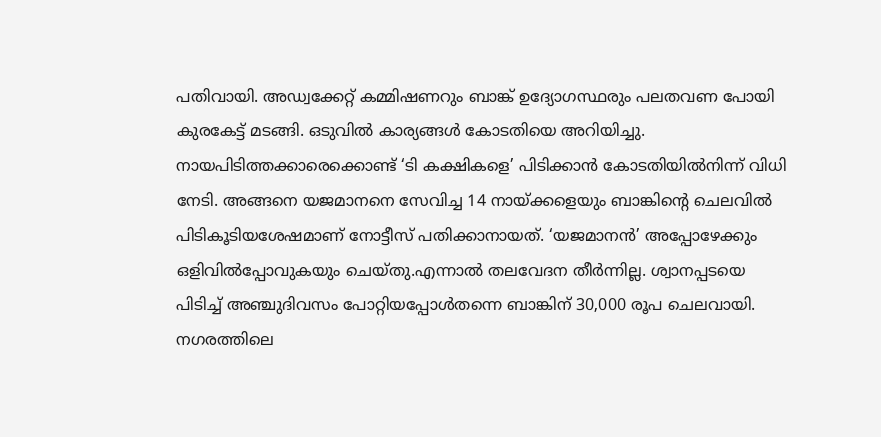പതിവായി. അഡ്വക്കേറ്റ് കമ്മിഷണറും ബാങ്ക് ഉദ്യോഗസ്ഥരും പലതവണ പോയി കുരകേട്ട് മടങ്ങി. ഒടുവിൽ കാര്യങ്ങൾ കോടതിയെ അറിയിച്ചു. നായപിടിത്തക്കാരെക്കൊണ്ട് ‘ടി കക്ഷികളെ’ പിടിക്കാൻ കോടതിയിൽനിന്ന് വിധി നേടി. അങ്ങനെ യജമാനനെ സേവിച്ച 14 നായ്ക്കളെയും ബാങ്കിന്റെ ചെലവിൽ പിടികൂടിയശേഷമാണ് നോട്ടീസ് പതിക്കാനായത്. ‘യജമാനൻ’ അപ്പോഴേക്കും ഒളിവിൽപ്പോവുകയും ചെയ്തു.എന്നാൽ തലവേദന തീർന്നില്ല. ശ്വാനപ്പടയെ പിടിച്ച് അഞ്ചുദിവസം പോറ്റിയപ്പോൾതന്നെ ബാങ്കിന് 30,000 രൂപ ചെലവായി. നഗരത്തിലെ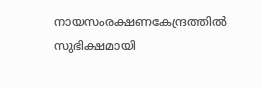നായസംരക്ഷണകേന്ദ്രത്തിൽ സുഭിക്ഷമായി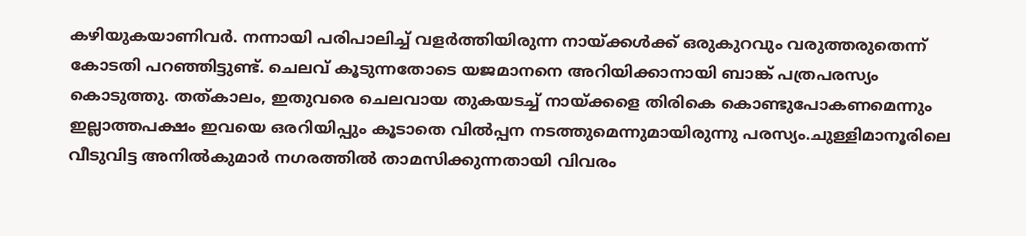കഴിയുകയാണിവർ. നന്നായി പരിപാലിച്ച് വളർത്തിയിരുന്ന നായ്ക്കൾക്ക് ഒരുകുറവും വരുത്തരുതെന്ന് കോടതി പറഞ്ഞിട്ടുണ്ട്. ചെലവ് കൂടുന്നതോടെ യജമാനനെ അറിയിക്കാനായി ബാങ്ക് പത്രപരസ്യം കൊടുത്തു. തത്‌കാലം, ഇതുവരെ ചെലവായ തുകയടച്ച് നായ്ക്കളെ തിരികെ കൊണ്ടുപോകണമെന്നും ഇല്ലാത്തപക്ഷം ഇവയെ ഒരറിയിപ്പും കൂടാതെ വിൽപ്പന നടത്തുമെന്നുമായിരുന്നു പരസ്യം.ചുള്ളിമാനൂരിലെ വീടുവിട്ട അനിൽകുമാർ നഗരത്തിൽ താമസിക്കുന്നതായി വിവരം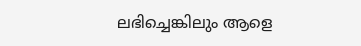ലഭിച്ചെങ്കിലും ആളെ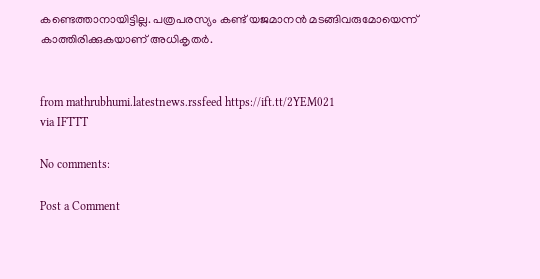കണ്ടെത്താനായിട്ടില്ല. പത്രപരസ്യം കണ്ട് യജമാനൻ മടങ്ങിവരുമോയെന്ന് കാത്തിരിക്കുകയാണ് അധികൃതർ.


from mathrubhumi.latestnews.rssfeed https://ift.tt/2YEM021
via IFTTT

No comments:

Post a Comment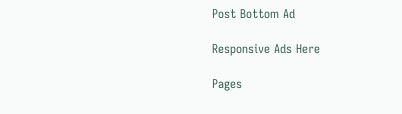Post Bottom Ad

Responsive Ads Here

Pages